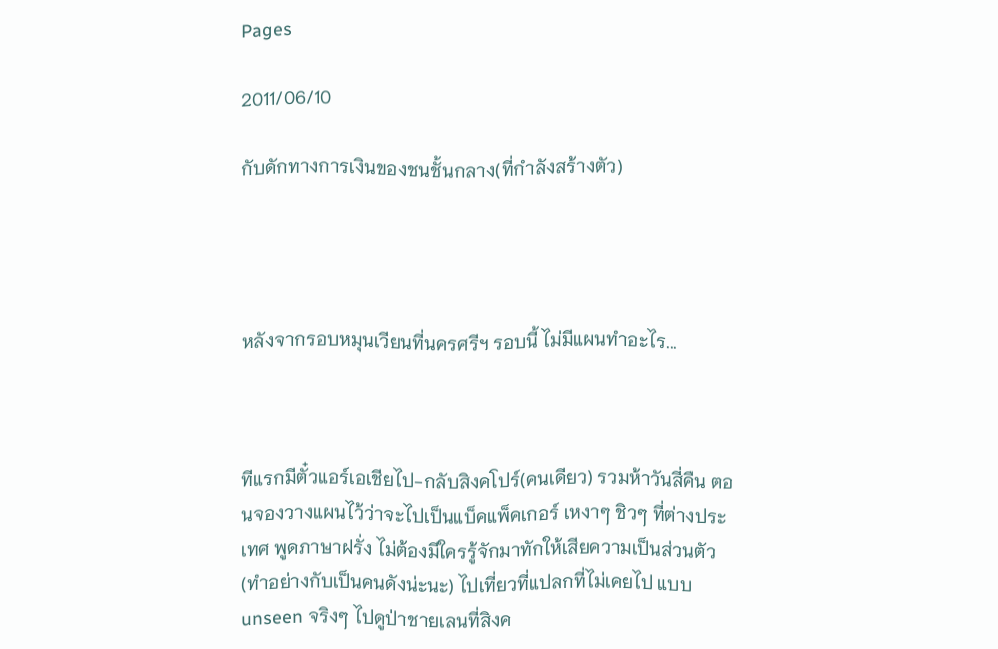Pages

2011/06/10

กับดักทางการเงินของชนชั้นกลาง(ที่กำลังสร้างตัว)




หลังจากรอบหมุนเวียนที่นครศรีฯ รอบนี้ ไม่มีแผนทำอะไร...



ทีแรกมีตั๋วแอร์เอเชียไป-กลับสิงคโปร์(คนเดียว) รวมห้าวันสี่คืน ตอนจองวางแผนไว้ว่าจะไปเป็นแบ็คแพ็คเกอร์ เหงาๆ ชิวๆ ที่ต่างประเทศ พูดภาษาฝรั่ง ไม่ต้องมีใครรู้จักมาทักให้เสียความเป็นส่วนตัว (ทำอย่างกับเป็นคนดังน่ะนะ) ไปเที่ยวที่แปลกที่ไม่เคยไป แบบ unseen จริงๆ ไปดูป่าชายเลนที่สิงค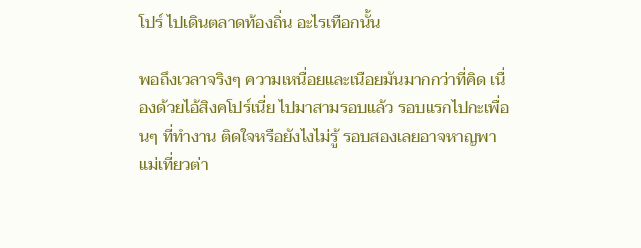โปร์ ไปเดินตลาดท้องถิ่น อะไรเทือกนั้น

พอถึงเวลาจริงๆ ความเหนื่อยและเนือยมันมากกว่าที่คิด เนื่องด้วยไอ้สิงคโปร์เนี่ย ไปมาสามรอบแล้ว รอบแรกไปกะเพื่อนๆ ที่ทำงาน ติดใจหรือยังไงไม่รู้ รอบสองเลยอาจหาญพาแม่เที่ยวต่า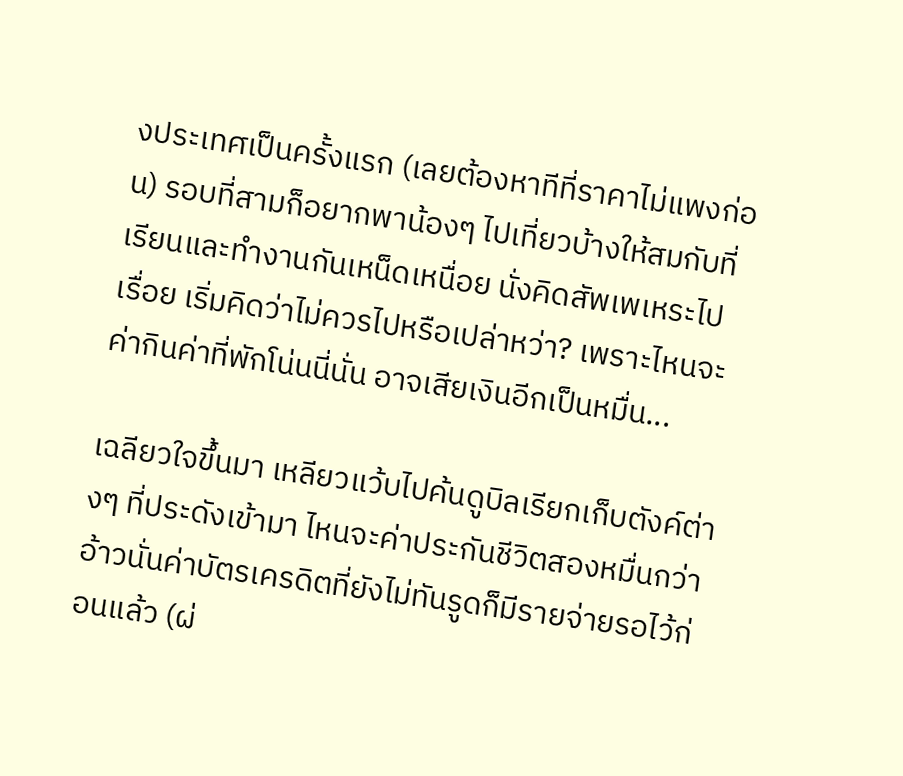งประเทศเป็นครั้งแรก (เลยต้องหาทีที่ราคาไม่แพงก่อน) รอบที่สามก็อยากพาน้องๆ ไปเที่ยวบ้างให้สมกับที่เรียนและทำงานกันเหน็ดเหนื่อย นั่งคิดสัพเพเหระไปเรื่อย เริ่มคิดว่าไม่ควรไปหรือเปล่าหว่า? เพราะไหนจะค่ากินค่าที่พักโน่นนี่นั่น อาจเสียเงินอีกเป็นหมื่น...

เฉลียวใจขึ้นมา เหลียวแว้บไปค้นดูบิลเรียกเก็บตังค์ต่างๆ ที่ประดังเข้ามา ไหนจะค่าประกันชีวิตสองหมื่นกว่า อ้าวนั่นค่าบัตรเครดิตที่ยังไม่ทันรูดก็มีรายจ่ายรอไว้ก่อนแล้ว (ผ่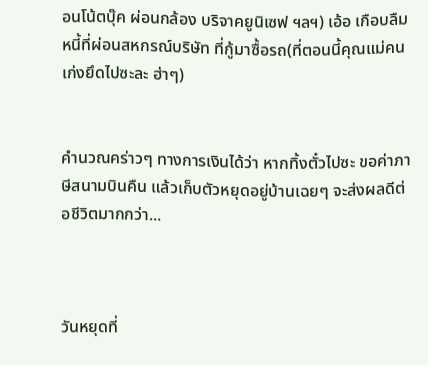อนโน้ตบุ๊ค ผ่อนกล้อง บริจาคยูนิเซฟ ฯลฯ) เอ้อ เกือบลืมหนี้ที่ผ่อนสหกรณ์บริษัท ที่กู้มาซื้อรถ(ที่ตอนนี้คุณแม่คนเก่งยึดไปซะละ ฮ่าๆ)


คำนวณคร่าวๆ ทางการเงินได้ว่า หากทิ้งตั๋วไปซะ ขอค่าภาษีสนามบินคืน แล้วเก็บตัวหยุดอยู่บ้านเฉยๆ จะส่งผลดีต่อชีวิตมากกว่า...



วันหยุดที่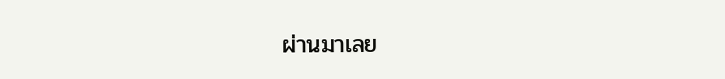ผ่านมาเลย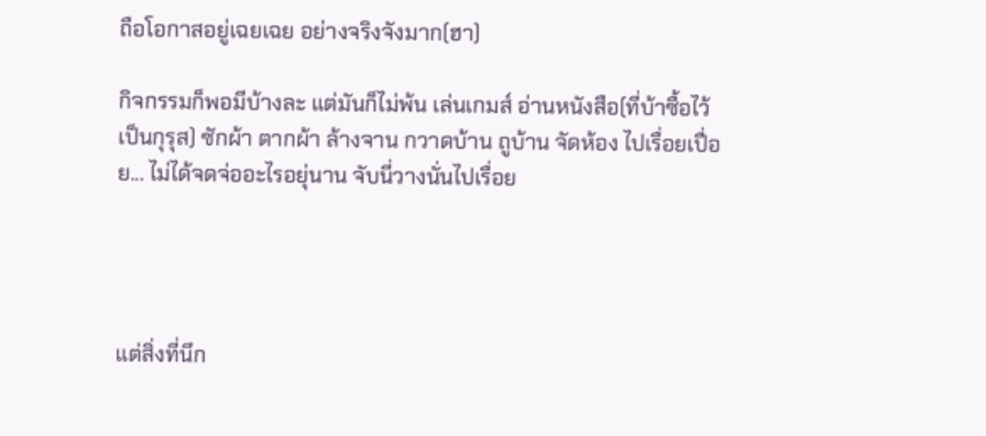ถือโอกาสอยู่เฉยเฉย อย่างจริงจังมาก(ฮา)

กิจกรรมก็พอมีบ้างละ แต่มันก็ไม่พ้น เล่นเกมส์ อ่านหนังสือ(ที่บ้าซื้อไว้เป็นกุรุส) ซักผ้า ตากผ้า ล้างจาน กวาดบ้าน ถูบ้าน จัดห้อง ไปเรื่อยเปื่อย... ไม่ได้จดจ่ออะไรอยุ่นาน จับนี่วางนั่นไปเรื่อย




แต่สิ่งที่นึก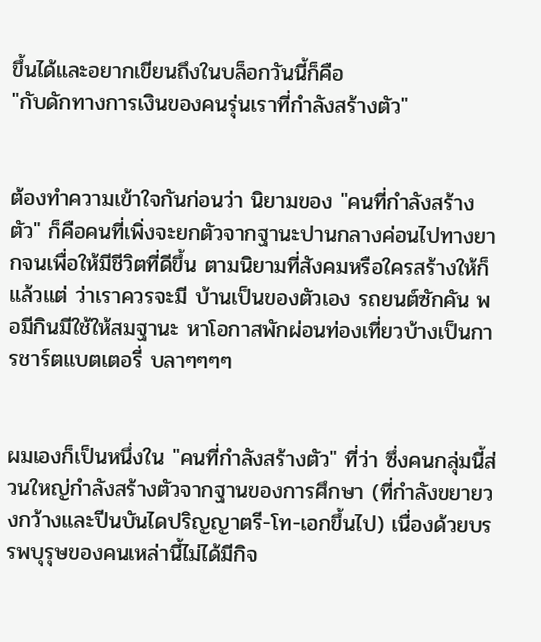ขึ้นได้และอยากเขียนถึงในบล็อกวันนี้ก็คือ
"กับดักทางการเงินของคนรุ่นเราที่กำลังสร้างตัว"


ต้องทำความเข้าใจกันก่อนว่า นิยามของ "คนที่กำลังสร้างตัว" ก็คือคนที่เพิ่งจะยกตัวจากฐานะปานกลางค่อนไปทางยากจนเพื่อให้มีชีวิตที่ดีขึ้น ตามนิยามที่สังคมหรือใครสร้างให้ก็แล้วแต่ ว่าเราควรจะมี บ้านเป็นของตัวเอง รถยนต์ซักคัน พอมีกินมีใช้ให้สมฐานะ หาโอกาสพักผ่อนท่องเที่ยวบ้างเป็นการชาร์ตแบตเตอรี่ บลาๆๆๆๆ


ผมเองก็เป็นหนึ่งใน "คนที่กำลังสร้างตัว" ที่ว่า ซึ่งคนกลุ่มนี้ส่วนใหญ่กำลังสร้างตัวจากฐานของการศึกษา (ที่กำลังขยายวงกว้างและปีนบันไดปริญญาตรี-โท-เอกขึ้นไป) เนื่องด้วยบรรพบุรุษของคนเหล่านี้ไม่ได้มีกิจ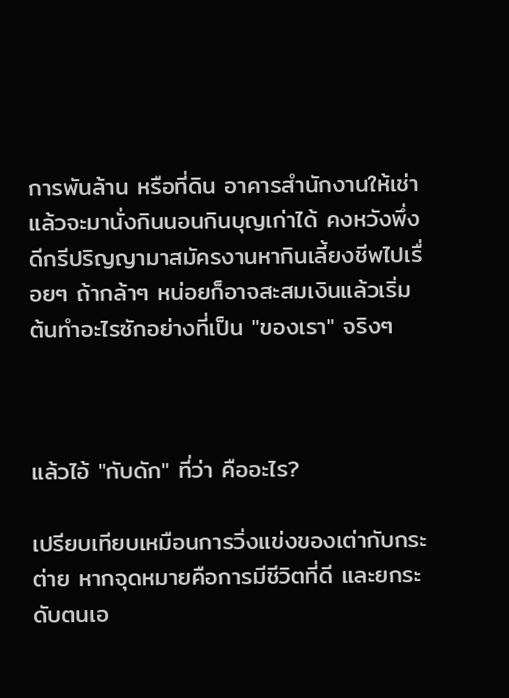การพันล้าน หรือที่ดิน อาคารสำนักงานให้เช่า แล้วจะมานั่งกินนอนกินบุญเก่าได้ คงหวังพึ่งดีกรีปริญญามาสมัครงานหากินเลี้ยงชีพไปเรื่อยๆ ถ้ากล้าๆ หน่อยก็อาจสะสมเงินแล้วเริ่มต้นทำอะไรซักอย่างที่เป็น "ของเรา" จริงๆ



แล้วไอ้ "กับดัก" ที่ว่า คืออะไร?

เปรียบเทียบเหมือนการวิ่งแข่งของเต่ากับกระต่าย หากจุดหมายคือการมีชีวิตที่ดี และยกระดับตนเอ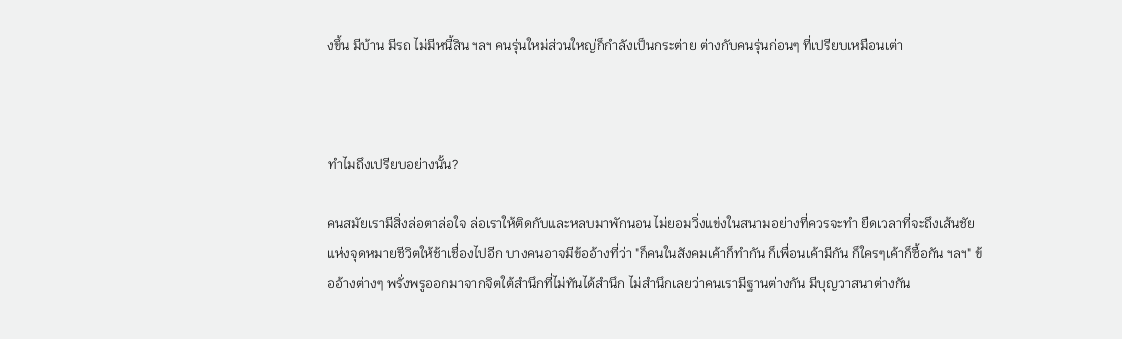งขึ้น มีบ้าน มีรถ ไม่มีหนี้สิน ฯลฯ คนรุ่นใหม่ส่วนใหญ่ก็กำลังเป็นกระต่าย ต่างกับคนรุ่นก่อนๆ ที่เปรียบเหมือนเต่า



ทำไมถึงเปรียบอย่างนั้น?

คนสมัยเรามีสิ่งล่อตาล่อใจ ล่อเราให้ติดกับและหลบมาพักนอน ไม่ยอมวิ่งแข่งในสนามอย่างที่ควรจะทำ ยืดเวลาที่จะถึงเส้นชัยแห่งจุดหมายชีวิตให้ช้าเชื่องไปอีก บางคนอาจมีข้ออ้างที่ว่า "ก็คนในสังคมเค้าก็ทำกัน ก็เพื่อนเค้ามีกัน ก็ใครๆเค้าก็ซื้อกัน ฯลฯ" ข้ออ้างต่างๆ พรั่งพรูออกมาจากจิตใต้สำนึกที่ไม่ทันได้สำนึก ไม่สำนึกเลยว่าคนเรามีฐานต่างกัน มีบุญวาสนาต่างกัน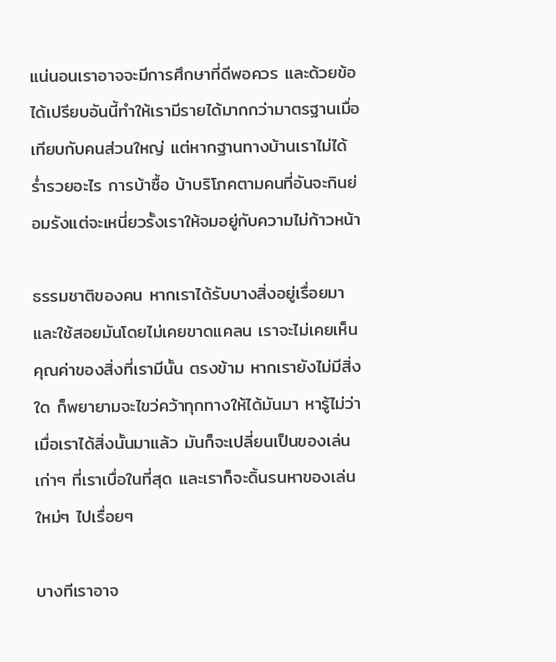แน่นอนเราอาจจะมีการศึกษาที่ดีพอควร และด้วยข้อได้เปรียบอันนี้ทำให้เรามีรายได้มากกว่ามาตรฐานเมื่อเทียบกับคนส่วนใหญ่ แต่หากฐานทางบ้านเราไม่ได้ร่ำรวยอะไร การบ้าซื้อ บ้าบริโภคตามคนที่อันจะกินย่อมรังแต่จะเหนี่ยวรั้งเราให้จมอยู่กับความไม่ก้าวหน้า

ธรรมชาติของคน หากเราได้รับบางสิ่งอยู่เรื่อยมา และใช้สอยมันโดยไม่เคยขาดแคลน เราจะไม่เคยเห็นคุณค่าของสิ่งที่เรามีนั้น ตรงข้าม หากเรายังไม่มีสิ่งใด ก็พยายามจะไขว่คว้าทุกทางให้ได้มันมา หารู้ไม่ว่า เมื่อเราได้สิ่งนั้นมาแล้ว มันก็จะเปลี่ยนเป็นของเล่นเก่าๆ ที่เราเบื่อในที่สุด และเราก็จะดิ้นรนหาของเล่นใหม่ๆ ไปเรื่อยๆ

บางทีเราอาจ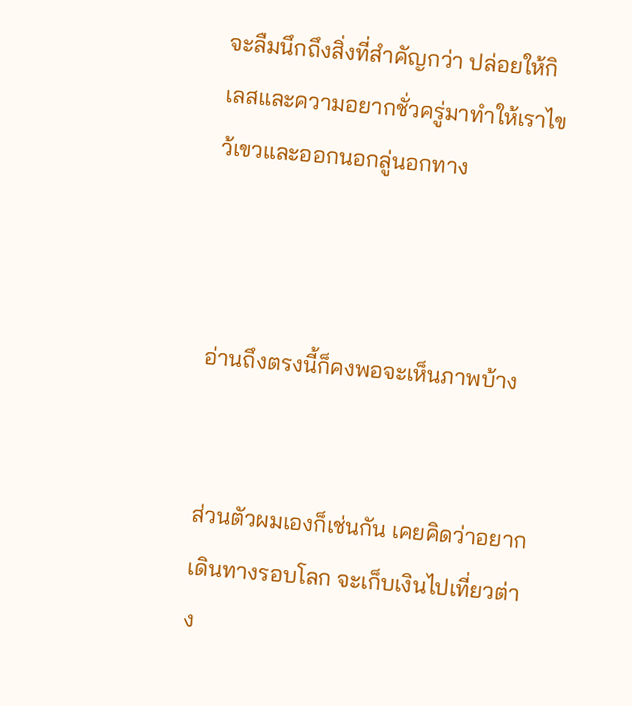จะลืมนึกถึงสิ่งที่สำคัญกว่า ปล่อยให้กิเลสและความอยากชั่วครู่มาทำให้เราไขว้เขวและออกนอกลู่นอกทาง



อ่านถึงตรงนี้ก็คงพอจะเห็นภาพบ้าง


ส่วนตัวผมเองก็เช่นกัน เคยคิดว่าอยากเดินทางรอบโลก จะเก็บเงินไปเที่ยวต่าง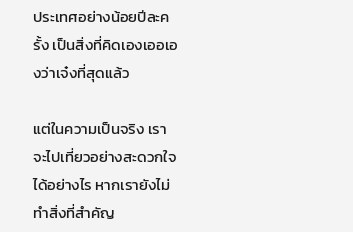ประเทศอย่างน้อยปีละครั้ง เป็นสิ่งที่คิดเองเออเองว่าเจ๋งที่สุดแล้ว

แต่ในความเป็นจริง เราจะไปเที่ยวอย่างสะดวกใจได้อย่างไร หากเรายังไม่ทำสิ่งที่สำคัญ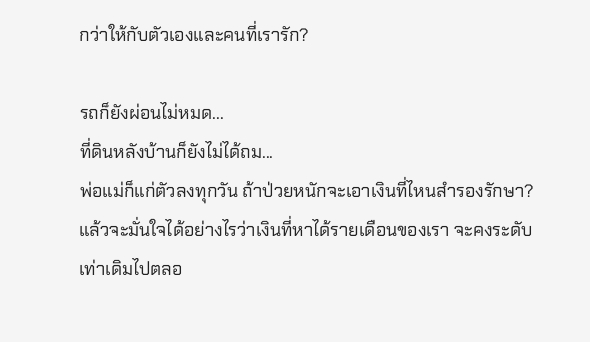กว่าให้กับตัวเองและคนที่เรารัก?

รถก็ยังผ่อนไม่หมด...
ที่ดินหลังบ้านก็ยังไม่ได้ถม...
พ่อแม่ก็แก่ตัวลงทุกวัน ถ้าป่วยหนักจะเอาเงินที่ไหนสำรองรักษา?
แล้วจะมั่นใจได้อย่างไรว่าเงินที่หาได้รายเดือนของเรา จะคงระดับเท่าเดิมไปตลอ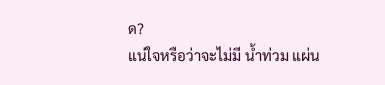ด?
แน่ใจหรือว่าจะไม่มี น้ำท่วม แผ่น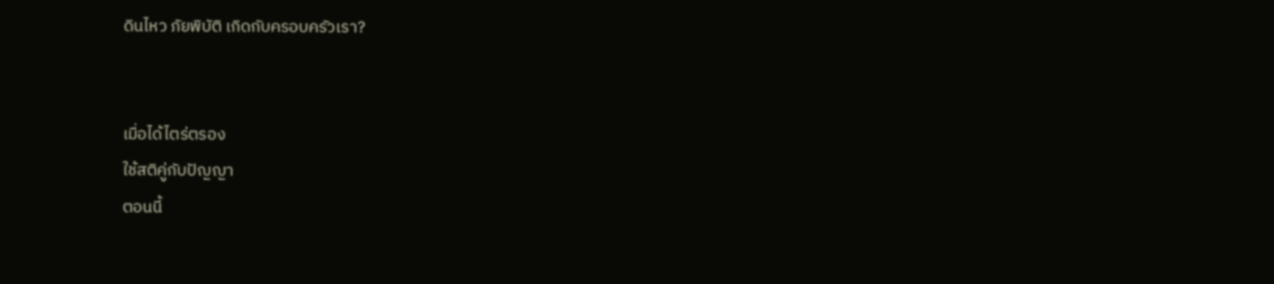ดินไหว ภัยพิบัติ เกิดกับครอบครัวเรา?


เมื่อได้ไตร่ตรอง
ใช้สติคู่กับปัญญา
ตอนนี้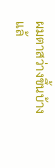ผมตาสว่างขึ้นบ้างแล้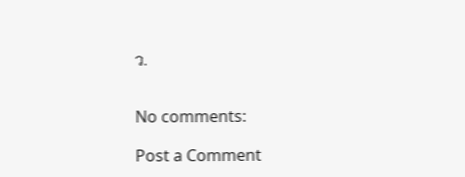ว.


No comments:

Post a Comment